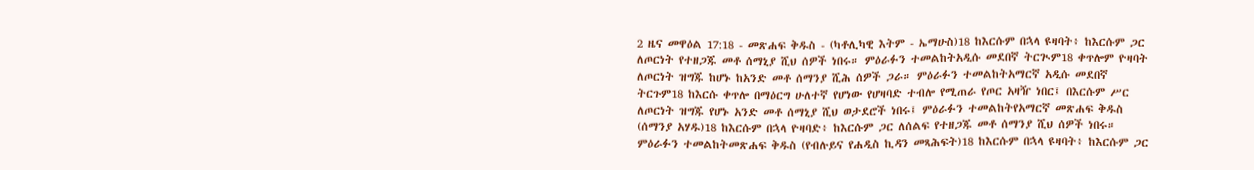2 ዜና መዋዕል 17:18 - መጽሐፍ ቅዱስ - (ካቶሊካዊ እትም - ኤማሁስ)18 ከእርሱም በኋላ ዩዛባት፥ ከእርሱም ጋር ለጦርነት የተዘጋጁ መቶ ሰማኒያ ሺህ ሰዎች ነበሩ። ምዕራፉን ተመልከትአዲሱ መደበኛ ትርጒም18 ቀጥሎም ዮዛባት ለጦርነት ዝግጁ ከሆኑ ከአንድ መቶ ሰማንያ ሺሕ ሰዎች ጋራ። ምዕራፉን ተመልከትአማርኛ አዲሱ መደበኛ ትርጉም18 ከእርሱ ቀጥሎ በማዕርግ ሁለተኛ የሆነው የሆዛባድ ተብሎ የሚጠራ የጦር አዛዥ ነበር፤ በእርሱም ሥር ለጦርነት ዝግጁ የሆኑ አንድ መቶ ሰማኒያ ሺህ ወታደሮች ነበሩ፤ ምዕራፉን ተመልከትየአማርኛ መጽሐፍ ቅዱስ (ሰማንያ አሃዱ)18 ከእርሱም በኋላ ዮዛባድ፥ ከእርሱም ጋር ለሰልፍ የተዘጋጁ መቶ ሰማንያ ሺህ ሰዎች ነበሩ። ምዕራፉን ተመልከትመጽሐፍ ቅዱስ (የብሉይና የሐዲስ ኪዳን መጻሕፍት)18 ከእርሱም በኋላ ዩዛባት፥ ከእርሱም ጋር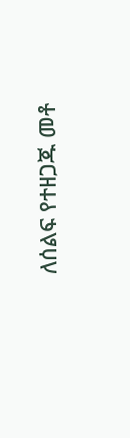ለሰልፍ የተዘጋጁ መቶ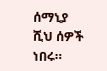ሰማኒያ ሺህ ሰዎች ነበሩ።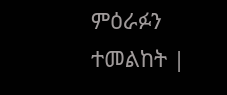ምዕራፉን ተመልከት |